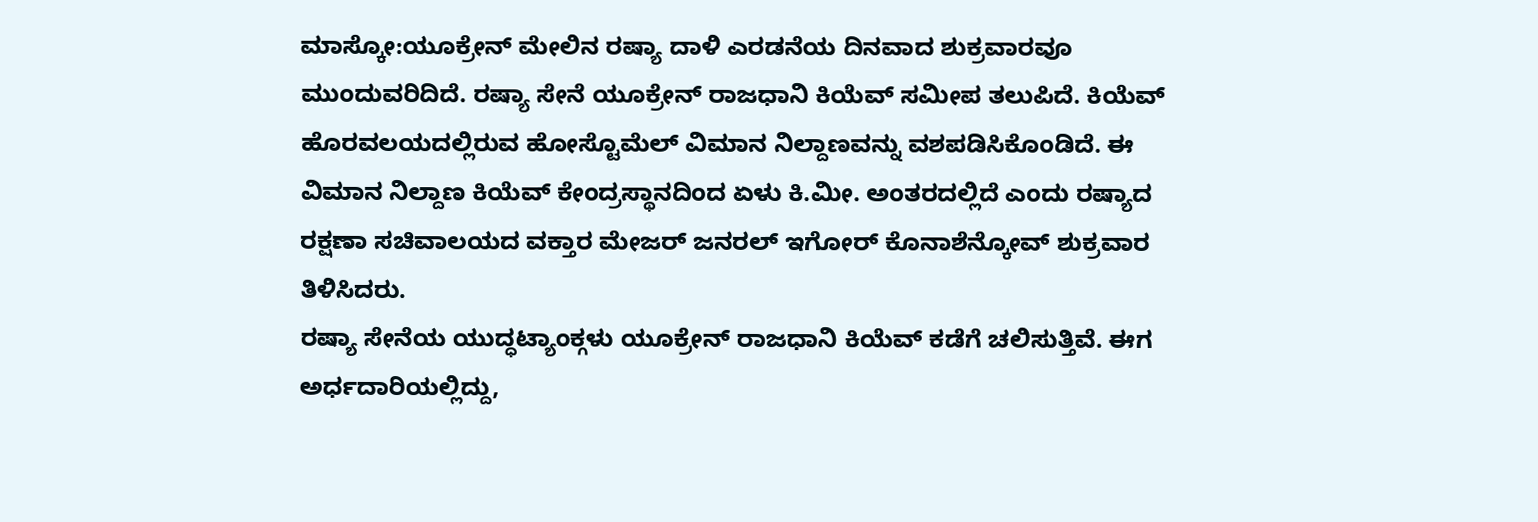ಮಾಸ್ಕೋ:ಯೂಕ್ರೇನ್ ಮೇಲಿನ ರಷ್ಯಾ ದಾಳಿ ಎರಡನೆಯ ದಿನವಾದ ಶುಕ್ರವಾರವೂ ಮುಂದುವರಿದಿದೆ. ರಷ್ಯಾ ಸೇನೆ ಯೂಕ್ರೇನ್ ರಾಜಧಾನಿ ಕಿಯೆವ್ ಸಮೀಪ ತಲುಪಿದೆ. ಕಿಯೆವ್ ಹೊರವಲಯದಲ್ಲಿರುವ ಹೋಸ್ಟೊಮೆಲ್ ವಿಮಾನ ನಿಲ್ದಾಣವನ್ನು ವಶಪಡಿಸಿಕೊಂಡಿದೆ. ಈ ವಿಮಾನ ನಿಲ್ದಾಣ ಕಿಯೆವ್ ಕೇಂದ್ರಸ್ಥಾನದಿಂದ ಏಳು ಕಿ.ಮೀ. ಅಂತರದಲ್ಲಿದೆ ಎಂದು ರಷ್ಯಾದ ರಕ್ಷಣಾ ಸಚಿವಾಲಯದ ವಕ್ತಾರ ಮೇಜರ್ ಜನರಲ್ ಇಗೋರ್ ಕೊನಾಶೆನ್ಕೋವ್ ಶುಕ್ರವಾರ ತಿಳಿಸಿದರು.
ರಷ್ಯಾ ಸೇನೆಯ ಯುದ್ಧಟ್ಯಾಂಕ್ಗಳು ಯೂಕ್ರೇನ್ ರಾಜಧಾನಿ ಕಿಯೆವ್ ಕಡೆಗೆ ಚಲಿಸುತ್ತಿವೆ. ಈಗ ಅರ್ಧದಾರಿಯಲ್ಲಿದ್ದು,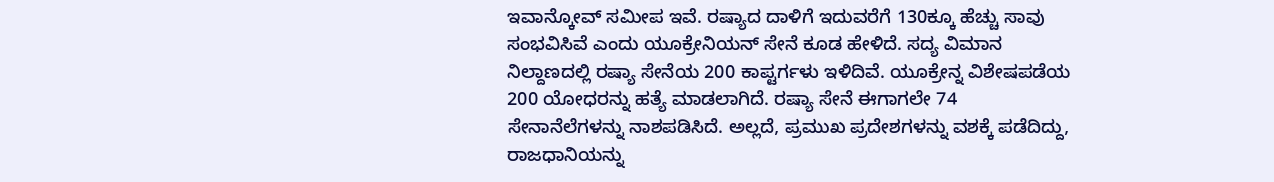ಇವಾನ್ಕೋವ್ ಸಮೀಪ ಇವೆ. ರಷ್ಯಾದ ದಾಳಿಗೆ ಇದುವರೆಗೆ 130ಕ್ಕೂ ಹೆಚ್ಚು ಸಾವು ಸಂಭವಿಸಿವೆ ಎಂದು ಯೂಕ್ರೇನಿಯನ್ ಸೇನೆ ಕೂಡ ಹೇಳಿದೆ. ಸದ್ಯ ವಿಮಾನ ನಿಲ್ದಾಣದಲ್ಲಿ ರಷ್ಯಾ ಸೇನೆಯ 200 ಕಾಪ್ಟರ್ಗಳು ಇಳಿದಿವೆ. ಯೂಕ್ರೇನ್ನ ವಿಶೇಷಪಡೆಯ 200 ಯೋಧರನ್ನು ಹತ್ಯೆ ಮಾಡಲಾಗಿದೆ. ರಷ್ಯಾ ಸೇನೆ ಈಗಾಗಲೇ 74 ಸೇನಾನೆಲೆಗಳನ್ನು ನಾಶಪಡಿಸಿದೆ. ಅಲ್ಲದೆ, ಪ್ರಮುಖ ಪ್ರದೇಶಗಳನ್ನು ವಶಕ್ಕೆ ಪಡೆದಿದ್ದು, ರಾಜಧಾನಿಯನ್ನು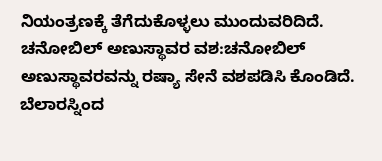ನಿಯಂತ್ರಣಕ್ಕೆ ತೆಗೆದುಕೊಳ್ಳಲು ಮುಂದುವರಿದಿದೆ.
ಚನೋಬಿಲ್ ಅಣುಸ್ಥಾವರ ವಶ:ಚನೋಬಿಲ್ ಅಣುಸ್ಥಾವರವನ್ನು ರಷ್ಯಾ ಸೇನೆ ವಶಪಡಿಸಿ ಕೊಂಡಿದೆ. ಬೆಲಾರಸ್ನಿಂದ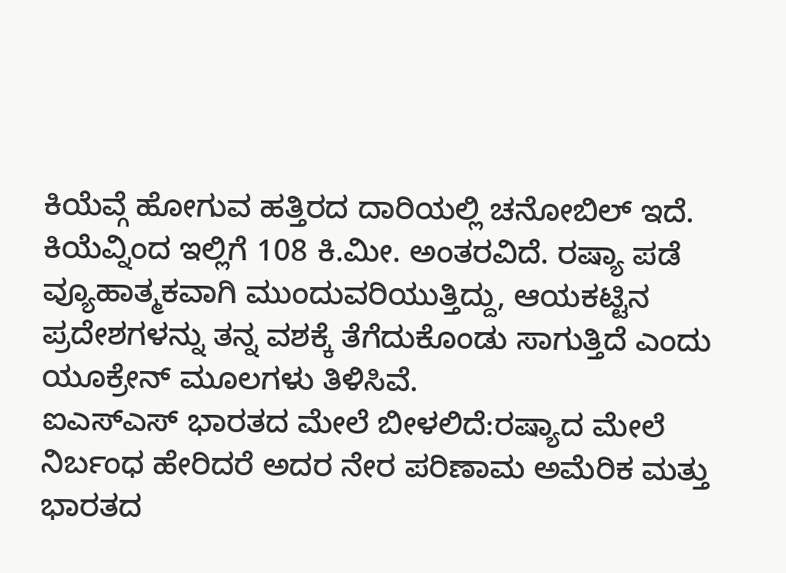ಕಿಯೆವ್ಗೆ ಹೋಗುವ ಹತ್ತಿರದ ದಾರಿಯಲ್ಲಿ ಚನೋಬಿಲ್ ಇದೆ. ಕಿಯೆವ್ನಿಂದ ಇಲ್ಲಿಗೆ 108 ಕಿ.ಮೀ. ಅಂತರವಿದೆ. ರಷ್ಯಾ ಪಡೆ ವ್ಯೂಹಾತ್ಮಕವಾಗಿ ಮುಂದುವರಿಯುತ್ತಿದ್ದು, ಆಯಕಟ್ಟಿನ ಪ್ರದೇಶಗಳನ್ನು ತನ್ನ ವಶಕ್ಕೆ ತೆಗೆದುಕೊಂಡು ಸಾಗುತ್ತಿದೆ ಎಂದು ಯೂಕ್ರೇನ್ ಮೂಲಗಳು ತಿಳಿಸಿವೆ.
ಐಎಸ್ಎಸ್ ಭಾರತದ ಮೇಲೆ ಬೀಳಲಿದೆ:ರಷ್ಯಾದ ಮೇಲೆ ನಿರ್ಬಂಧ ಹೇರಿದರೆ ಅದರ ನೇರ ಪರಿಣಾಮ ಅಮೆರಿಕ ಮತ್ತು ಭಾರತದ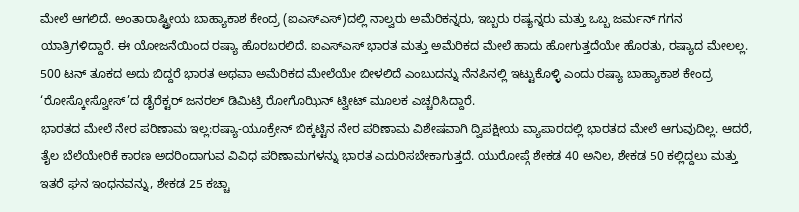ಮೇಲೆ ಆಗಲಿದೆ. ಅಂತಾರಾಷ್ಟ್ರೀಯ ಬಾಹ್ಯಾಕಾಶ ಕೇಂದ್ರ (ಐಎಸ್ಎಸ್)ದಲ್ಲಿ ನಾಲ್ವರು ಅಮೆರಿಕನ್ನರು, ಇಬ್ಬರು ರಷ್ಯನ್ನರು ಮತ್ತು ಒಬ್ಬ ಜರ್ಮನ್ ಗಗನ ಯಾತ್ರಿಗಳಿದ್ದಾರೆ. ಈ ಯೋಜನೆಯಿಂದ ರಷ್ಯಾ ಹೊರಬರಲಿದೆ. ಐಎಸ್ಎಸ್ ಭಾರತ ಮತ್ತು ಅಮೆರಿಕದ ಮೇಲೆ ಹಾದು ಹೋಗುತ್ತದೆಯೇ ಹೊರತು, ರಷ್ಯಾದ ಮೇಲಲ್ಲ. 500 ಟನ್ ತೂಕದ ಅದು ಬಿದ್ದರೆ ಭಾರತ ಅಥವಾ ಅಮೆರಿಕದ ಮೇಲೆಯೇ ಬೀಳಲಿದೆ ಎಂಬುದನ್ನು ನೆನಪಿನಲ್ಲಿ ಇಟ್ಟುಕೊಳ್ಳಿ ಎಂದು ರಷ್ಯಾ ಬಾಹ್ಯಾಕಾಶ ಕೇಂದ್ರ ‘ರೋಸ್ಕೋಸ್ವೋಸ್’ದ ಡೈರೆಕ್ಟರ್ ಜನರಲ್ ಡಿಮಿಟ್ರಿ ರೋಗೊಝಿನ್ ಟ್ವೀಟ್ ಮೂಲಕ ಎಚ್ಚರಿಸಿದ್ದಾರೆ.
ಭಾರತದ ಮೇಲೆ ನೇರ ಪರಿಣಾಮ ಇಲ್ಲ:ರಷ್ಯಾ-ಯೂಕ್ರೇನ್ ಬಿಕ್ಕಟ್ಟಿನ ನೇರ ಪರಿಣಾಮ ವಿಶೇಷವಾಗಿ ದ್ವಿಪಕ್ಷೀಯ ವ್ಯಾಪಾರದಲ್ಲಿ ಭಾರತದ ಮೇಲೆ ಆಗುವುದಿಲ್ಲ. ಆದರೆ, ತೈಲ ಬೆಲೆಯೇರಿಕೆ ಕಾರಣ ಅದರಿಂದಾಗುವ ವಿವಿಧ ಪರಿಣಾಮಗಳನ್ನು ಭಾರತ ಎದುರಿಸಬೇಕಾಗುತ್ತದೆ. ಯುರೋಪ್ಗೆ ಶೇಕಡ 40 ಅನಿಲ, ಶೇಕಡ 50 ಕಲ್ಲಿದ್ದಲು ಮತ್ತು ಇತರೆ ಘನ ಇಂಧನವನ್ನು, ಶೇಕಡ 25 ಕಚ್ಚಾ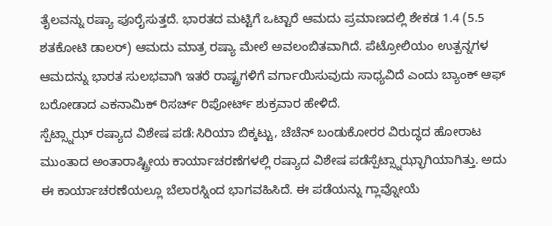ತೈಲವನ್ನು ರಷ್ಯಾ ಪೂರೈಸುತ್ತದೆ. ಭಾರತದ ಮಟ್ಟಿಗೆ ಒಟ್ಟಾರೆ ಆಮದು ಪ್ರಮಾಣದಲ್ಲಿ ಶೇಕಡ 1.4 (5.5 ಶತಕೋಟಿ ಡಾಲರ್) ಆಮದು ಮಾತ್ರ ರಷ್ಯಾ ಮೇಲೆ ಅವಲಂಬಿತವಾಗಿದೆ. ಪೆಟ್ರೋಲಿಯಂ ಉತ್ಪನ್ನಗಳ ಆಮದನ್ನು ಭಾರತ ಸುಲಭವಾಗಿ ಇತರೆ ರಾಷ್ಟ್ರಗಳಿಗೆ ವರ್ಗಾಯಿಸುವುದು ಸಾಧ್ಯವಿದೆ ಎಂದು ಬ್ಯಾಂಕ್ ಆಫ್ ಬರೋಡಾದ ಎಕನಾಮಿಕ್ ರಿಸರ್ಚ್ ರಿಪೋರ್ಟ್ ಶುಕ್ರವಾರ ಹೇಳಿದೆ.
ಸ್ಪೆಟ್ಸ್ನಾಝ್ ರಷ್ಯಾದ ವಿಶೇಷ ಪಡೆ:ಸಿರಿಯಾ ಬಿಕ್ಕಟ್ಟು, ಚೆಚೆನ್ ಬಂಡುಕೋರರ ವಿರುದ್ಧದ ಹೋರಾಟ ಮುಂತಾದ ಅಂತಾರಾಷ್ಟ್ರೀಯ ಕಾರ್ಯಾಚರಣೆಗಳಲ್ಲಿ ರಷ್ಯಾದ ವಿಶೇಷ ಪಡೆಸ್ಪೆಟ್ಸ್ನಾಝ್ಭಾಗಿಯಾಗಿತ್ತು. ಅದು ಈ ಕಾರ್ಯಾಚರಣೆಯಲ್ಲೂ ಬೆಲಾರಸ್ನಿಂದ ಭಾಗವಹಿಸಿದೆ. ಈ ಪಡೆಯನ್ನು ಗ್ಲಾವ್ನೋಯೆ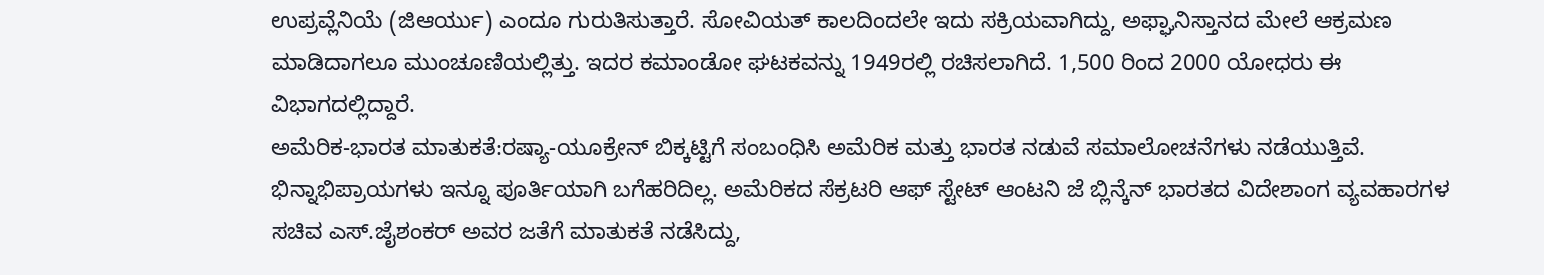ಉಪ್ರವ್ಲೆನಿಯೆ (ಜಿಆರ್ಯು) ಎಂದೂ ಗುರುತಿಸುತ್ತಾರೆ. ಸೋವಿಯತ್ ಕಾಲದಿಂದಲೇ ಇದು ಸಕ್ರಿಯವಾಗಿದ್ದು, ಅಫ್ಘಾನಿಸ್ತಾನದ ಮೇಲೆ ಆಕ್ರಮಣ ಮಾಡಿದಾಗಲೂ ಮುಂಚೂಣಿಯಲ್ಲಿತ್ತು. ಇದರ ಕಮಾಂಡೋ ಘಟಕವನ್ನು 1949ರಲ್ಲಿ ರಚಿಸಲಾಗಿದೆ. 1,500 ರಿಂದ 2000 ಯೋಧರು ಈ ವಿಭಾಗದಲ್ಲಿದ್ದಾರೆ.
ಅಮೆರಿಕ-ಭಾರತ ಮಾತುಕತೆ:ರಷ್ಯಾ-ಯೂಕ್ರೇನ್ ಬಿಕ್ಕಟ್ಟಿಗೆ ಸಂಬಂಧಿಸಿ ಅಮೆರಿಕ ಮತ್ತು ಭಾರತ ನಡುವೆ ಸಮಾಲೋಚನೆಗಳು ನಡೆಯುತ್ತಿವೆ. ಭಿನ್ನಾಭಿಪ್ರಾಯಗಳು ಇನ್ನೂ ಪೂರ್ತಿಯಾಗಿ ಬಗೆಹರಿದಿಲ್ಲ. ಅಮೆರಿಕದ ಸೆಕ್ರಟರಿ ಆಫ್ ಸ್ಟೇಟ್ ಆಂಟನಿ ಜೆ ಬ್ಲಿನ್ಕೆನ್ ಭಾರತದ ವಿದೇಶಾಂಗ ವ್ಯವಹಾರಗಳ ಸಚಿವ ಎಸ್.ಜೈಶಂಕರ್ ಅವರ ಜತೆಗೆ ಮಾತುಕತೆ ನಡೆಸಿದ್ದು,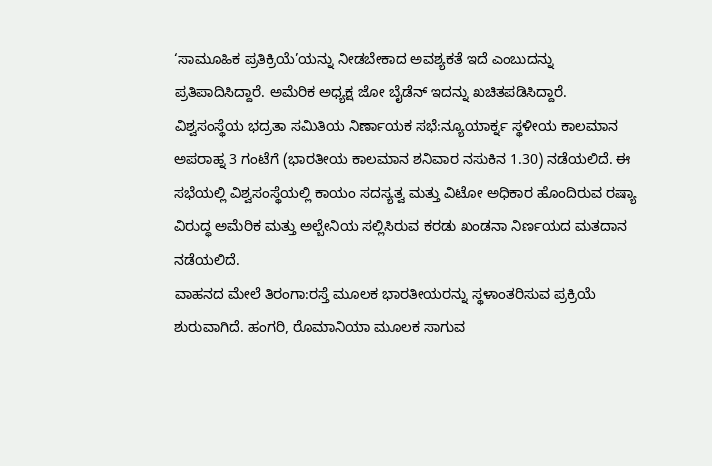‘ಸಾಮೂಹಿಕ ಪ್ರತಿಕ್ರಿಯೆ’ಯನ್ನು ನೀಡಬೇಕಾದ ಅವಶ್ಯಕತೆ ಇದೆ ಎಂಬುದನ್ನು ಪ್ರತಿಪಾದಿಸಿದ್ದಾರೆ. ಅಮೆರಿಕ ಅಧ್ಯಕ್ಷ ಜೋ ಬೈಡೆನ್ ಇದನ್ನು ಖಚಿತಪಡಿಸಿದ್ದಾರೆ.
ವಿಶ್ವಸಂಸ್ಥೆಯ ಭದ್ರತಾ ಸಮಿತಿಯ ನಿರ್ಣಾಯಕ ಸಭೆ:ನ್ಯೂಯಾರ್ಕ್ನ ಸ್ಥಳೀಯ ಕಾಲಮಾನ ಅಪರಾಹ್ನ 3 ಗಂಟೆಗೆ (ಭಾರತೀಯ ಕಾಲಮಾನ ಶನಿವಾರ ನಸುಕಿನ 1.30) ನಡೆಯಲಿದೆ. ಈ ಸಭೆಯಲ್ಲಿ ವಿಶ್ವಸಂಸ್ಥೆಯಲ್ಲಿ ಕಾಯಂ ಸದಸ್ಯತ್ವ ಮತ್ತು ವಿಟೋ ಅಧಿಕಾರ ಹೊಂದಿರುವ ರಷ್ಯಾ ವಿರುದ್ಧ ಅಮೆರಿಕ ಮತ್ತು ಅಲ್ಬೇನಿಯ ಸಲ್ಲಿಸಿರುವ ಕರಡು ಖಂಡನಾ ನಿರ್ಣಯದ ಮತದಾನ ನಡೆಯಲಿದೆ.
ವಾಹನದ ಮೇಲೆ ತಿರಂಗಾ:ರಸ್ತೆ ಮೂಲಕ ಭಾರತೀಯರನ್ನು ಸ್ಥಳಾಂತರಿಸುವ ಪ್ರಕ್ರಿಯೆ ಶುರುವಾಗಿದೆ. ಹಂಗರಿ, ರೊಮಾನಿಯಾ ಮೂಲಕ ಸಾಗುವ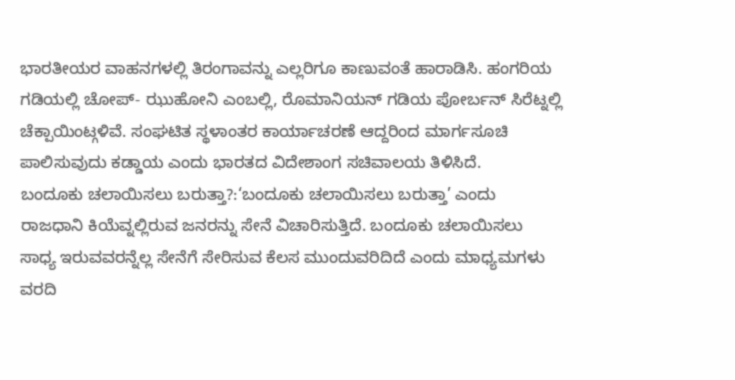ಭಾರತೀಯರ ವಾಹನಗಳಲ್ಲಿ ತಿರಂಗಾವನ್ನು ಎಲ್ಲರಿಗೂ ಕಾಣುವಂತೆ ಹಾರಾಡಿಸಿ. ಹಂಗರಿಯ ಗಡಿಯಲ್ಲಿ ಚೋಪ್- ಝುಹೋನಿ ಎಂಬಲ್ಲಿ, ರೊಮಾನಿಯನ್ ಗಡಿಯ ಪೋರ್ಬನ್ ಸಿರೆಟ್ನಲ್ಲಿ ಚೆಕ್ಪಾಯಿಂಟ್ಗಳಿವೆ. ಸಂಘಟಿತ ಸ್ಥಳಾಂತರ ಕಾರ್ಯಾಚರಣೆ ಆದ್ದರಿಂದ ಮಾರ್ಗಸೂಚಿ ಪಾಲಿಸುವುದು ಕಡ್ಡಾಯ ಎಂದು ಭಾರತದ ವಿದೇಶಾಂಗ ಸಚಿವಾಲಯ ತಿಳಿಸಿದೆ.
ಬಂದೂಕು ಚಲಾಯಿಸಲು ಬರುತ್ತಾ?:‘ಬಂದೂಕು ಚಲಾಯಿಸಲು ಬರುತ್ತಾ’ ಎಂದು ರಾಜಧಾನಿ ಕಿಯೆವ್ನಲ್ಲಿರುವ ಜನರನ್ನು ಸೇನೆ ವಿಚಾರಿಸುತ್ತಿದೆ. ಬಂದೂಕು ಚಲಾಯಿಸಲು ಸಾಧ್ಯ ಇರುವವರನ್ನೆಲ್ಲ ಸೇನೆಗೆ ಸೇರಿಸುವ ಕೆಲಸ ಮುಂದುವರಿದಿದೆ ಎಂದು ಮಾಧ್ಯಮಗಳು ವರದಿ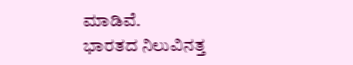ಮಾಡಿವೆ.
ಭಾರತದ ನಿಲುವಿನತ್ತ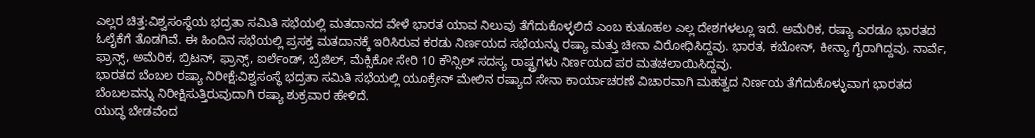ಎಲ್ಲರ ಚಿತ್ತ:ವಿಶ್ವಸಂಸ್ಥೆಯ ಭದ್ರತಾ ಸಮಿತಿ ಸಭೆಯಲ್ಲಿ ಮತದಾನದ ವೇಳೆ ಭಾರತ ಯಾವ ನಿಲುವು ತೆಗೆದುಕೊಳ್ಳಲಿದೆ ಎಂಬ ಕುತೂಹಲ ಎಲ್ಲ ದೇಶಗಳಲ್ಲೂ ಇದೆ. ಅಮೆರಿಕ, ರಷ್ಯಾ ಎರಡೂ ಭಾರತದ ಓಲೈಕೆಗೆ ತೊಡಗಿವೆ. ಈ ಹಿಂದಿನ ಸಭೆಯಲ್ಲಿ ಪ್ರಸಕ್ತ ಮತದಾನಕ್ಕೆ ಇರಿಸಿರುವ ಕರಡು ನಿರ್ಣಯದ ಸಭೆಯನ್ನು ರಷ್ಯಾ ಮತ್ತು ಚೀನಾ ವಿರೋಧಿಸಿದ್ದವು. ಭಾರತ, ಕಬೋನ್, ಕೀನ್ಯಾ ಗೈರಾಗಿದ್ದವು. ನಾರ್ವೆ, ಫ್ರಾನ್ಸ್, ಅಮೆರಿಕ, ಬ್ರಿಟನ್, ಫ್ರಾನ್ಸ್, ಐರ್ಲೆಂಡ್, ಬ್ರೆಜಿಲ್, ಮೆಕ್ಸಿಕೋ ಸೇರಿ 10 ಕೌನ್ಸಿಲ್ ಸದಸ್ಯ ರಾಷ್ಟ್ರಗಳು ನಿರ್ಣಯದ ಪರ ಮತಚಲಾಯಿಸಿದ್ದವು.
ಭಾರತದ ಬೆಂಬಲ ರಷ್ಯಾ ನಿರೀಕ್ಷೆ:ವಿಶ್ವಸಂಸ್ಥೆ ಭದ್ರತಾ ಸಮಿತಿ ಸಭೆಯಲ್ಲಿ ಯೂಕ್ರೇನ್ ಮೇಲಿನ ರಷ್ಯಾದ ಸೇನಾ ಕಾರ್ಯಾಚರಣೆ ವಿಚಾರವಾಗಿ ಮಹತ್ವದ ನಿರ್ಣಯ ತೆಗೆದುಕೊಳ್ಳುವಾಗ ಭಾರತದ ಬೆಂಬಲವನ್ನು ನಿರೀಕ್ಷಿಸುತ್ತಿರುವುದಾಗಿ ರಷ್ಯಾ ಶುಕ್ರವಾರ ಹೇಳಿದೆ.
ಯುದ್ಧ ಬೇಡವೆಂದ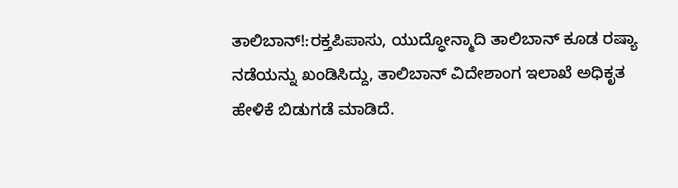ತಾಲಿಬಾನ್!:ರಕ್ತಪಿಪಾಸು, ಯುದ್ಧೋನ್ಮಾದಿ ತಾಲಿಬಾನ್ ಕೂಡ ರಷ್ಯಾ ನಡೆಯನ್ನು ಖಂಡಿಸಿದ್ದು, ತಾಲಿಬಾನ್ ವಿದೇಶಾಂಗ ಇಲಾಖೆ ಅಧಿಕೃತ ಹೇಳಿಕೆ ಬಿಡುಗಡೆ ಮಾಡಿದೆ.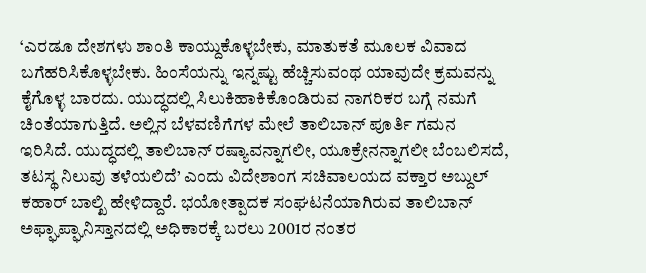‘ಎರಡೂ ದೇಶಗಳು ಶಾಂತಿ ಕಾಯ್ದುಕೊಳ್ಳಬೇಕು, ಮಾತುಕತೆ ಮೂಲಕ ವಿವಾದ ಬಗೆಹರಿಸಿಕೊಳ್ಳಬೇಕು. ಹಿಂಸೆಯನ್ನು ಇನ್ನಷ್ಟು ಹೆಚ್ಚಿಸುವಂಥ ಯಾವುದೇ ಕ್ರಮವನ್ನು ಕೈಗೊಳ್ಳ ಬಾರದು. ಯುದ್ಧದಲ್ಲಿ ಸಿಲುಕಿಹಾಕಿಕೊಂಡಿರುವ ನಾಗರಿಕರ ಬಗ್ಗೆ ನಮಗೆ ಚಿಂತೆಯಾಗುತ್ತಿದೆ. ಅಲ್ಲಿನ ಬೆಳವಣಿಗೆಗಳ ಮೇಲೆ ತಾಲಿಬಾನ್ ಪೂರ್ತಿ ಗಮನ ಇರಿಸಿದೆ. ಯುದ್ಧದಲ್ಲಿ ತಾಲಿಬಾನ್ ರಷ್ಯಾವನ್ನಾಗಲೀ, ಯೂಕ್ರೇನನ್ನಾಗಲೀ ಬೆಂಬಲಿಸದೆ, ತಟಸ್ಥ ನಿಲುವು ತಳೆಯಲಿದೆ’ ಎಂದು ವಿದೇಶಾಂಗ ಸಚಿವಾಲಯದ ವಕ್ತಾರ ಅಬ್ದುಲ್ ಕಹಾರ್ ಬಾಲ್ಖಿ ಹೇಳಿದ್ದಾರೆ. ಭಯೋತ್ಪಾದಕ ಸಂಘಟನೆಯಾಗಿರುವ ತಾಲಿಬಾನ್ ಅಫ್ಘಾಪ್ಘಾನಿಸ್ತಾನದಲ್ಲಿ ಅಧಿಕಾರಕ್ಕೆ ಬರಲು 2001ರ ನಂತರ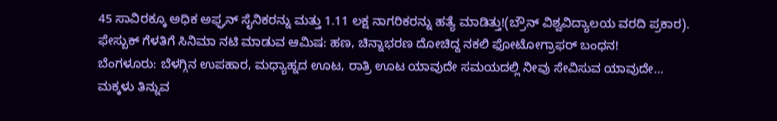45 ಸಾವಿರಕ್ಕೂ ಅಧಿಕ ಅಫ್ಘನ್ ಸೈನಿಕರನ್ನು ಮತ್ತು 1.11 ಲಕ್ಷ ನಾಗರಿಕರನ್ನು ಹತ್ಯೆ ಮಾಡಿತ್ತು!(ಬ್ರೌನ್ ವಿಶ್ವವಿದ್ಯಾಲಯ ವರದಿ ಪ್ರಕಾರ).
ಫೇಸ್ಬುಕ್ ಗೆಳತಿಗೆ ಸಿನಿಮಾ ನಟಿ ಮಾಡುವ ಆಮಿಷ: ಹಣ, ಚಿನ್ನಾಭರಣ ದೋಚಿದ್ದ ನಕಲಿ ಫೋಟೋಗ್ರಾಫರ್ ಬಂಧನ!
ಬೆಂಗಳೂರು: ಬೆಳಗ್ಗಿನ ಉಪಹಾರ, ಮಧ್ಯಾಹ್ನದ ಊಟ, ರಾತ್ರಿ ಊಟ ಯಾವುದೇ ಸಮಯದಲ್ಲಿ ನೀವು ಸೇವಿಸುವ ಯಾವುದೇ…
ಮಕ್ಕಳು ತಿನ್ನುವ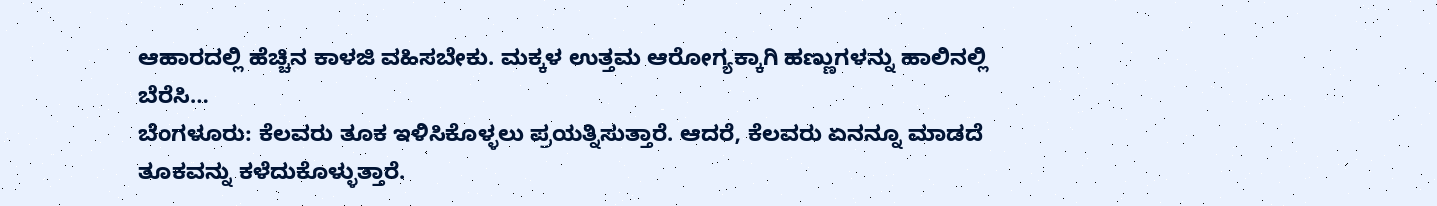ಆಹಾರದಲ್ಲಿ ಹೆಚ್ಚಿನ ಕಾಳಜಿ ವಹಿಸಬೇಕು. ಮಕ್ಕಳ ಉತ್ತಮ ಆರೋಗ್ಯಕ್ಕಾಗಿ ಹಣ್ಣುಗಳನ್ನು ಹಾಲಿನಲ್ಲಿ ಬೆರೆಸಿ…
ಬೆಂಗಳೂರು: ಕೆಲವರು ತೂಕ ಇಳಿಸಿಕೊಳ್ಳಲು ಪ್ರಯತ್ನಿಸುತ್ತಾರೆ. ಆದರೆ, ಕೆಲವರು ಏನನ್ನೂ ಮಾಡದೆ ತೂಕವನ್ನು ಕಳೆದುಕೊಳ್ಳುತ್ತಾರೆ.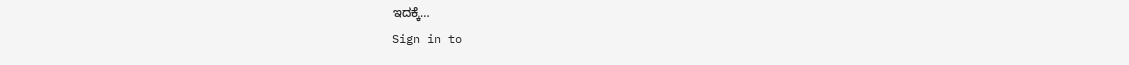ಇದಕ್ಕೆ…
Sign in to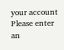your account
Please enter an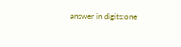answer in digits:one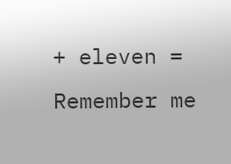+ eleven =
Remember me